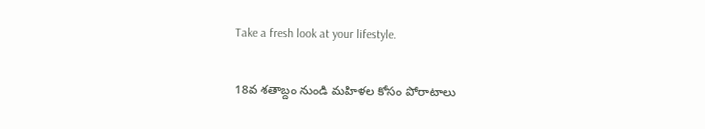Take a fresh look at your lifestyle.

18వ శతాబ్దం నుండి మహిళల కోసం పోరాటాలు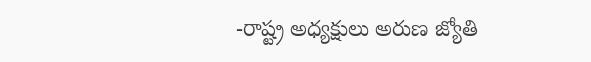-రాష్ట్ర అధ్యక్షులు అరుణ జ్యోతి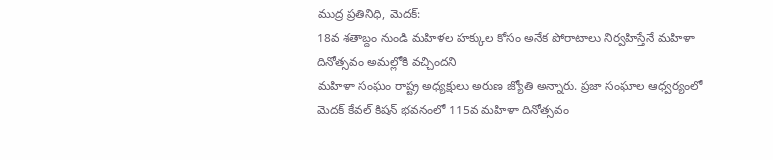ముద్ర ప్రతినిధి, మెదక్:
18వ శతాబ్దం నుండి మహిళల హక్కుల కోసం అనేక పోరాటాలు నిర్వహిస్తేనే మహిళా దినోత్సవం అమల్లోకి వచ్చిందని
మహిళా సంఘం రాష్ట్ర అధ్యక్షులు అరుణ జ్యోతి అన్నారు. ప్రజా సంఘాల ఆధ్వర్యంలో మెదక్ కేవల్ కిషన్ భవనంలో 115వ మహిళా దినోత్సవం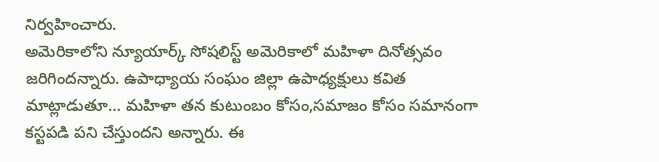నిర్వహించారు.
అమెరికాలోని న్యూయార్క్ సోషలిస్ట్ అమెరికాలో మహిళా దినోత్సవం జరిగిందన్నారు. ఉపాధ్యాయ సంఘం జిల్లా ఉపాధ్యక్షులు కవిత మాట్లాడుతూ… మహిళా తన కుటుంబం కోసం,సమాజం కోసం సమానంగా కస్టపడి పని చేస్తుందని అన్నారు. ఈ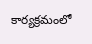కార్యక్రమంలో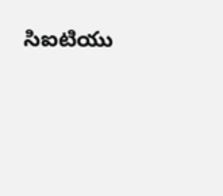సిఐటియు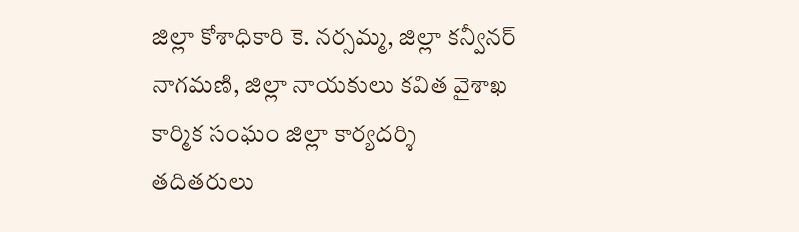జిల్లా కోశాధికారి కె. నర్సమ్మ, జిల్లా కన్వీనర్ నాగమణి, జిల్లా నాయకులు కవిత వైశాఖ కార్మిక సంఘం జిల్లా కార్యదర్శి తదితరులు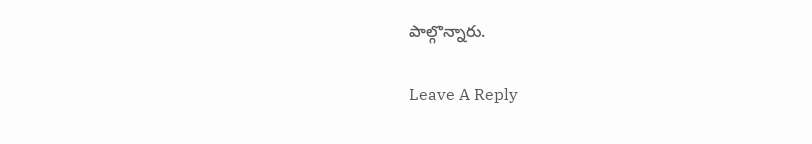పాల్గొన్నారు.

Leave A Reply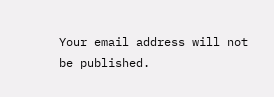Your email address will not be published.